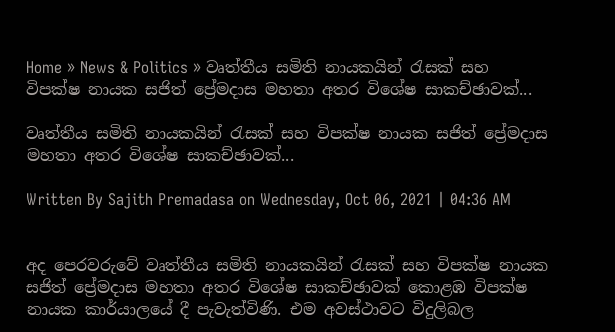Home » News & Politics » වෘත්තීය සමිති නායකයින් රැසක් සහ විපක්ෂ නායක සජිත් ප්‍රේමදාස මහතා අතර විශේෂ සාකච්ඡාවක්...

වෘත්තීය සමිති නායකයින් රැසක් සහ විපක්ෂ නායක සජිත් ප්‍රේමදාස මහතා අතර විශේෂ සාකච්ඡාවක්...

Written By Sajith Premadasa on Wednesday, Oct 06, 2021 | 04:36 AM


අද පෙරවරුවේ වෘත්තීය සමිති නායකයින් රැසක් සහ විපක්ෂ නායක සජිත් ප්‍රේමදාස මහතා අතර විශේෂ සාකච්ඡාවක් කොළඹ විපක්ෂ නායක කාර්යාලයේ දී පැවැත්විණි. එම අවස්ථාවට විදුලිබල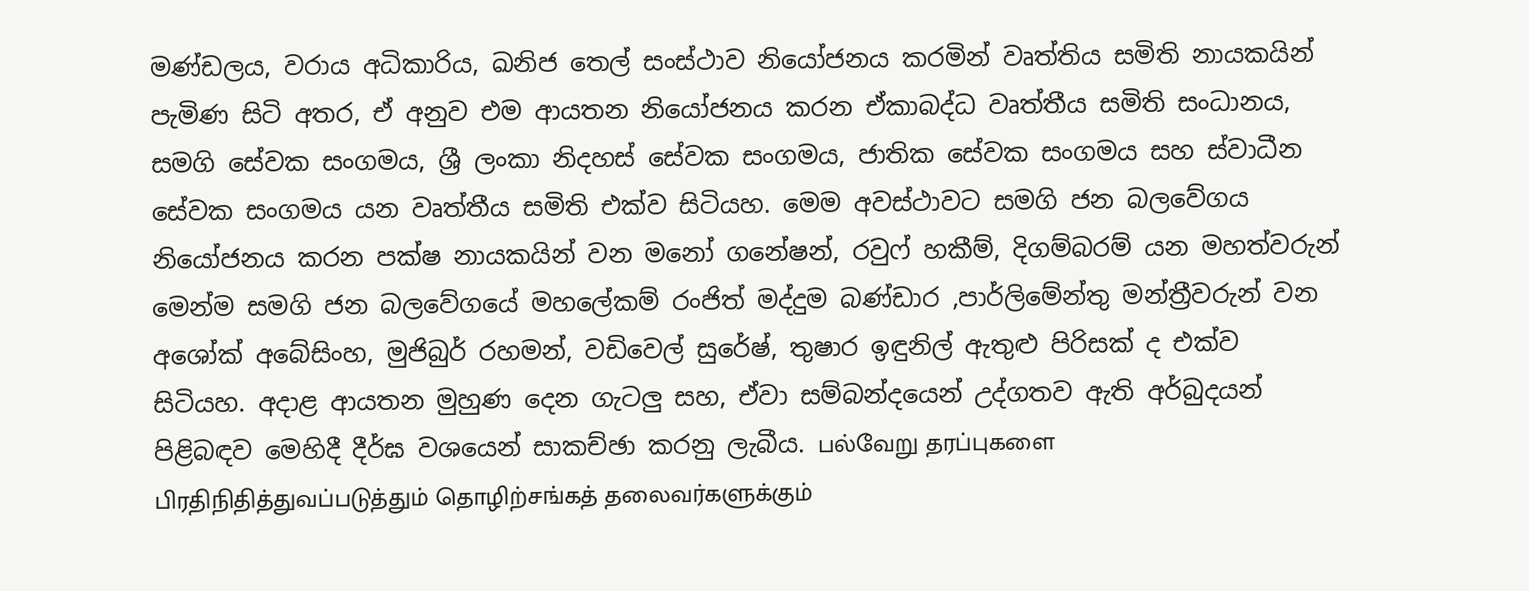මණ්ඩලය, වරාය අධිකාරිය, ඛනිජ තෙල් සංස්ථාව නියෝජනය කරමින් වෘත්තිය සමිති නායකයින් පැමිණ සිටි අතර, ඒ අනුව එම ආයතන නියෝජනය කරන ඒකාබද්ධ වෘත්තීය සමිති සංධානය, සමගි සේවක සංගමය, ශ්‍රී ලංකා නිදහස් සේවක සංගමය, ජාතික සේවක සංගමය සහ ස්වාධීන සේවක සංගමය යන වෘත්තීය සමිති එක්ව සිටියහ. මෙම අවස්ථාවට සමගි ජන බලවේගය නියෝජනය කරන පක්ෂ නායකයින් වන මනෝ ගනේෂන්, රවුෆ් හකීම්, දිගම්බරම් යන මහත්වරුන් මෙන්ම සමගි ජන බලවේගයේ මහලේකම් රංජිත් මද්දුම බණ්ඩාර ,පාර්ලිමේන්තු මන්ත්‍රීවරුන් වන අශෝක් අබේසිංහ, මුජිබුර් රහමන්, වඩිවෙල් සුරේෂ්, තුෂාර ඉඳුනිල් ඇතුළු පිරිසක් ද එක්ව සිටියහ. අදාළ ආයතන මුහුණ දෙන ගැටලු සහ, ඒවා සම්බන්දයෙන් උද්ගතව ඇති අර්බුදයන් පිළිබඳව මෙහිදී දීර්ඝ වශයෙන් සාකච්ඡා කරනු ලැබීය. பல்வேறு தரப்புகளை பிரதிநிதித்துவப்படுத்தும் தொழிற்சங்கத் தலைவர்களுக்கும்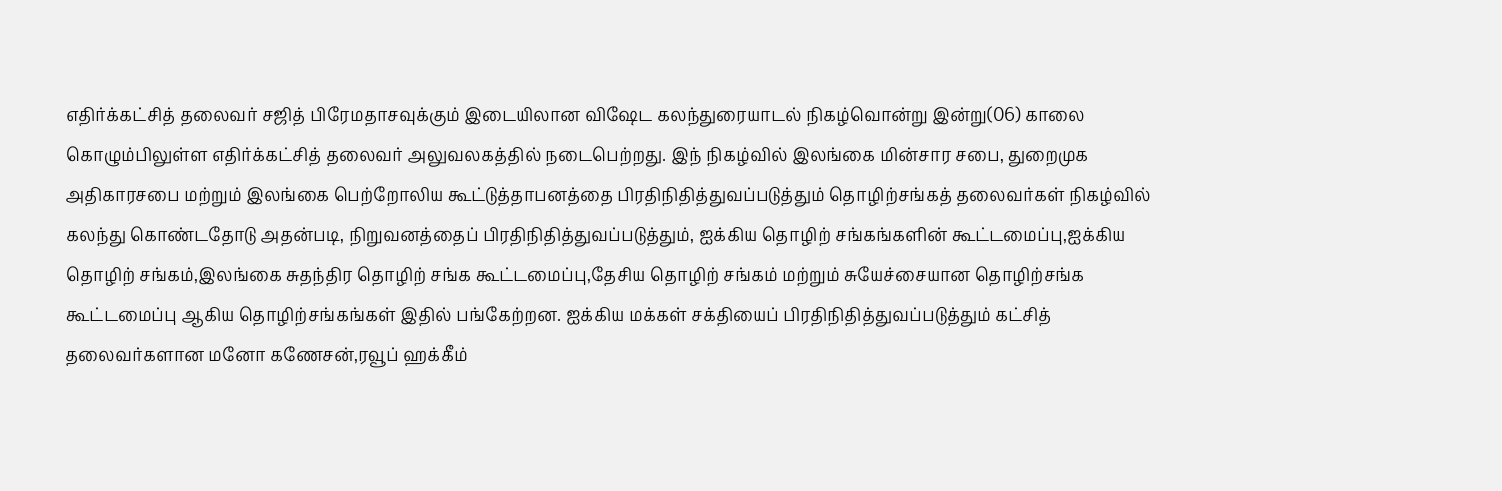எதிர்க்கட்சித் தலைவர் சஜித் பிரேமதாசவுக்கும் இடையிலான விஷேட கலந்துரையாடல் நிகழ்வொன்று இன்று(06) காலை கொழும்பிலுள்ள எதிர்க்கட்சித் தலைவர் அலுவலகத்தில் நடைபெற்றது. இந் நிகழ்வில் இலங்கை மின்சார சபை, துறைமுக அதிகாரசபை மற்றும் இலங்கை பெற்றோலிய கூட்டுத்தாபனத்தை பிரதிநிதித்துவப்படுத்தும் தொழிற்சங்கத் தலைவர்கள் நிகழ்வில் கலந்து கொண்டதோடு அதன்படி, நிறுவனத்தைப் பிரதிநிதித்துவப்படுத்தும், ஐக்கிய தொழிற் சங்கங்களின் கூட்டமைப்பு,ஐக்கிய தொழிற் சங்கம்,இலங்கை சுதந்திர தொழிற் சங்க கூட்டமைப்பு,தேசிய தொழிற் சங்கம் மற்றும் சுயேச்சையான தொழிற்சங்க கூட்டமைப்பு ஆகிய தொழிற்சங்கங்கள் இதில் பங்கேற்றன. ஐக்கிய மக்கள் சக்தியைப் பிரதிநிதித்துவப்படுத்தும் கட்சித் தலைவர்களான மனோ கணேசன்,ரவூப் ஹக்கீம்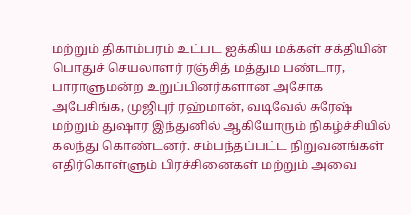மற்றும் திகாம்பரம் உட்பட ஐக்கிய மக்கள் சக்தியின் பொதுச் செயலாளர் ரஞ்சித் மத்தும பண்டார, பாராளுமன்ற உறுப்பினர்களான அசோக அபேசிங்க, முஜிபுர் ரஹ்மான், வடிவேல் சுரேஷ் மற்றும் துஷார இந்துனில் ஆகியோரும் நிகழ்ச்சியில் கலந்து கொண்டனர். சம்பந்தப்பட்ட நிறுவனங்கள் எதிர்கொள்ளும் பிரச்சினைகள் மற்றும் அவை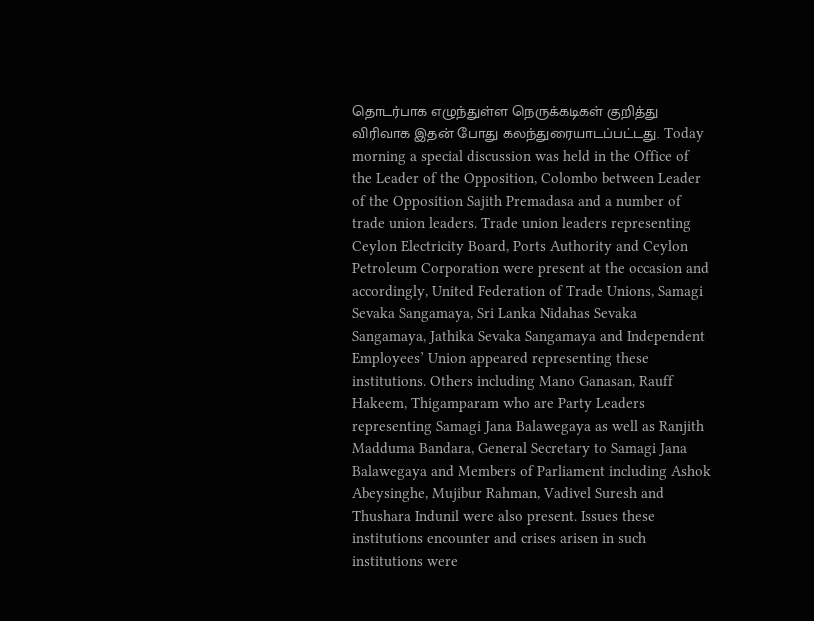தொடர்பாக எழுந்துள்ள நெருக்கடிகள் குறித்து விரிவாக இதன் போது கலந்துரையாடப்பட்டது. Today morning a special discussion was held in the Office of the Leader of the Opposition, Colombo between Leader of the Opposition Sajith Premadasa and a number of trade union leaders. Trade union leaders representing Ceylon Electricity Board, Ports Authority and Ceylon Petroleum Corporation were present at the occasion and accordingly, United Federation of Trade Unions, Samagi Sevaka Sangamaya, Sri Lanka Nidahas Sevaka Sangamaya, Jathika Sevaka Sangamaya and Independent Employees’ Union appeared representing these institutions. Others including Mano Ganasan, Rauff Hakeem, Thigamparam who are Party Leaders representing Samagi Jana Balawegaya as well as Ranjith Madduma Bandara, General Secretary to Samagi Jana Balawegaya and Members of Parliament including Ashok Abeysinghe, Mujibur Rahman, Vadivel Suresh and Thushara Indunil were also present. Issues these institutions encounter and crises arisen in such institutions were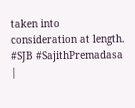taken into consideration at length. #SJB #SajithPremadasa |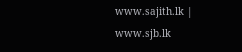www.sajith.lk | www.sjb.lk